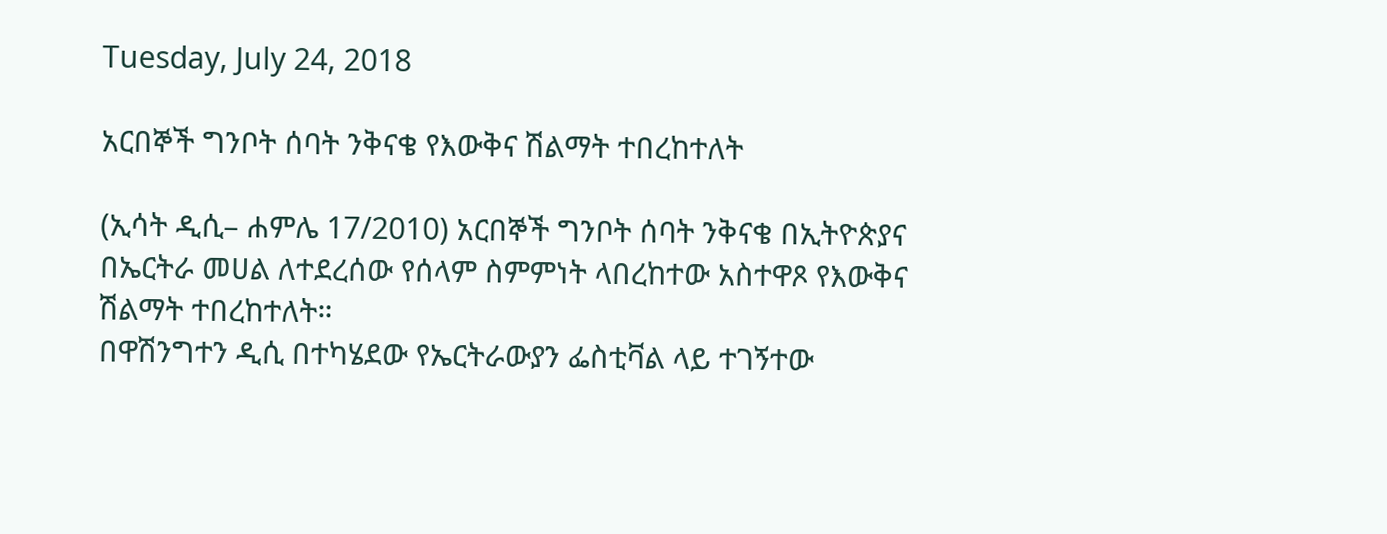Tuesday, July 24, 2018

አርበኞች ግንቦት ሰባት ንቅናቄ የእውቅና ሽልማት ተበረከተለት

(ኢሳት ዲሲ– ሐምሌ 17/2010) አርበኞች ግንቦት ሰባት ንቅናቄ በኢትዮጵያና በኤርትራ መሀል ለተደረሰው የሰላም ስምምነት ላበረከተው አስተዋጾ የእውቅና ሽልማት ተበረከተለት።
በዋሽንግተን ዲሲ በተካሄደው የኤርትራውያን ፌስቲቫል ላይ ተገኝተው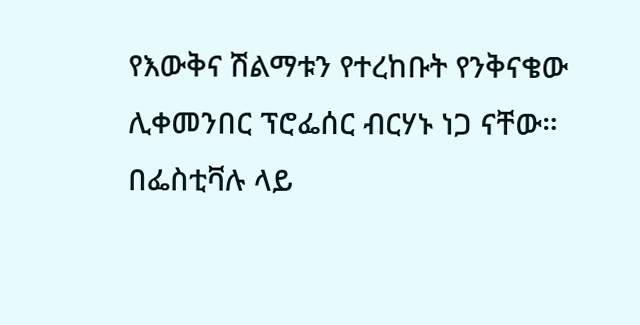የእውቅና ሽልማቱን የተረከቡት የንቅናቄው ሊቀመንበር ፕሮፌሰር ብርሃኑ ነጋ ናቸው።
በፌስቲቫሉ ላይ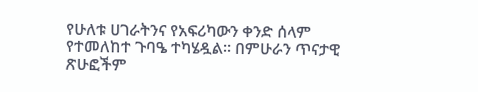የሁለቱ ሀገራትንና የአፍሪካውን ቀንድ ሰላም የተመለከተ ጉባዔ ተካሄዷል። በምሁራን ጥናታዊ ጽሁፎችም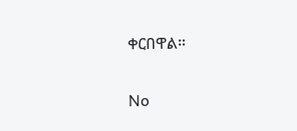ቀርበዋል።

No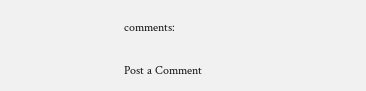comments:

Post a Comment